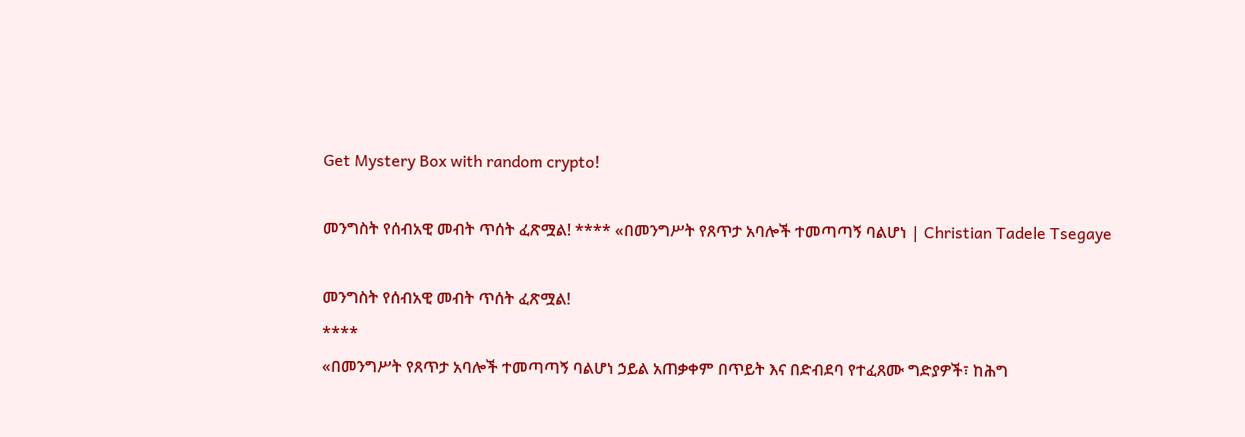Get Mystery Box with random crypto!

መንግስት የሰብአዊ መብት ጥሰት ፈጽሟል! **** «በመንግሥት የጸጥታ አባሎች ተመጣጣኝ ባልሆነ | Christian Tadele Tsegaye

መንግስት የሰብአዊ መብት ጥሰት ፈጽሟል!
****
«በመንግሥት የጸጥታ አባሎች ተመጣጣኝ ባልሆነ ኃይል አጠቃቀም በጥይት እና በድብደባ የተፈጸሙ ግድያዎች፣ ከሕግ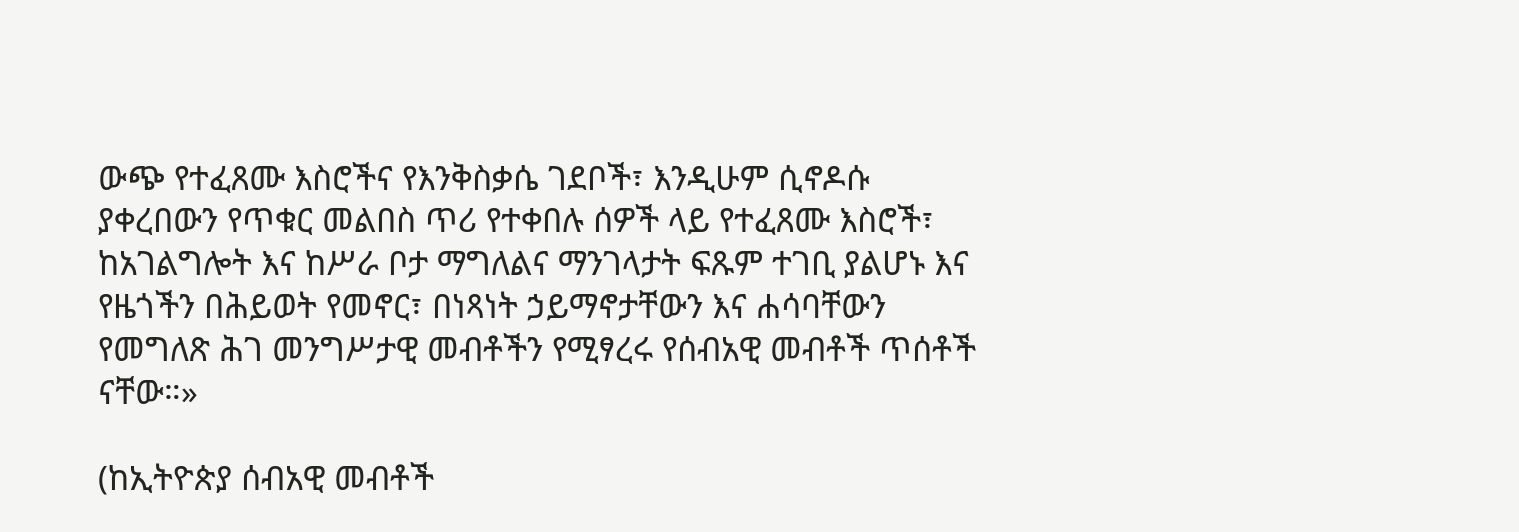ውጭ የተፈጸሙ እስሮችና የእንቅስቃሴ ገደቦች፣ እንዲሁም ሲኖዶሱ ያቀረበውን የጥቁር መልበስ ጥሪ የተቀበሉ ሰዎች ላይ የተፈጸሙ እስሮች፣ ከአገልግሎት እና ከሥራ ቦታ ማግለልና ማንገላታት ፍጹም ተገቢ ያልሆኑ እና የዜጎችን በሕይወት የመኖር፣ በነጻነት ኃይማኖታቸውን እና ሐሳባቸውን የመግለጽ ሕገ መንግሥታዊ መብቶችን የሚፃረሩ የሰብአዊ መብቶች ጥሰቶች ናቸው።»

(ከኢትዮጵያ ሰብአዊ መብቶች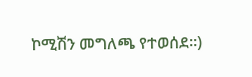ኮሚሽን መግለጫ የተወሰደ።)